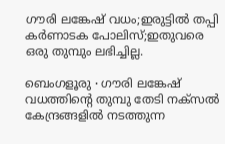ഗൗരി ലങ്കേഷ് വധം;ഇരുട്ടില്‍ തപ്പി കര്‍ണാടക പോലിസ്;ഇതുവരെ ഒരു തുമ്പും ലഭിച്ചില്ല.

ബെംഗളൂരു ∙ ഗൗരി ലങ്കേഷ് വധത്തിന്റെ തുമ്പു തേടി നക്സൽ കേന്ദ്രങ്ങളിൽ നടത്തുന്ന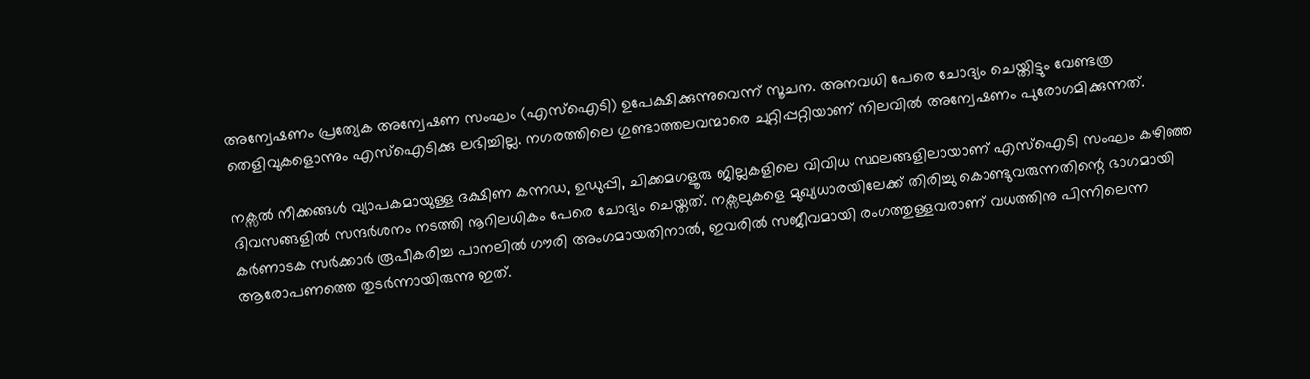അന്വേഷണം പ്രത്യേക അന്വേഷണ സംഘം (എസ്ഐടി) ഉപേക്ഷിക്കുന്നുവെന്ന് സൂചന. അനവധി പേരെ ചോദ്യം ചെയ്തിട്ടും വേണ്ടത്ര തെളിവുകളൊന്നും എസ്ഐടിക്കു ലഭിച്ചില്ല. നഗരത്തിലെ ഗുണ്ടാത്തലവന്മാരെ ചുറ്റിപ്പറ്റിയാണ് നിലവിൽ അന്വേഷണം പുരോഗമിക്കുന്നത്.

നക്സൽ നീക്കങ്ങൾ വ്യാപകമായുള്ള ദക്ഷിണ കന്നഡ, ഉഡുപ്പി, ചിക്കമഗളൂരു ജില്ലകളിലെ വിവിധ സ്ഥലങ്ങളിലായാണ് എസ്ഐടി സംഘം കഴിഞ്ഞ ദിവസങ്ങളിൽ സന്ദർശനം നടത്തി നൂറിലധികം പേരെ ചോദ്യം ചെയ്തത്. നക്സലുകളെ മുഖ്യധാരയിലേക്ക് തിരിച്ചു കൊണ്ടുവരുന്നതിന്റെ ഭാഗമായി കർണാടക സർക്കാർ രൂപീകരിച്ച പാനലിൽ ഗൗരി അംഗമായതിനാൽ, ഇവരിൽ സജീവമായി രംഗത്തുള്ളവരാണ് വധത്തിനു പിന്നിലെന്ന ആരോപണത്തെ തുടർന്നായിരുന്നു ഇത്.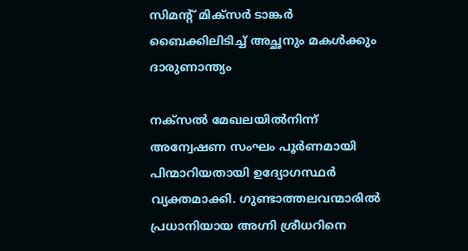സിമന്റ് മിക്സർ ടാങ്കർ ബൈക്കിലിടിച്ച് അച്ഛനും മകൾക്കും ദാരുണാന്ത്യം

നക്സൽ മേഖലയിൽനിന്ന് അന്വേഷണ സംഘം പൂർണമായി പിന്മാറിയതായി ഉദ്യോഗസ്ഥർ വ്യക്തമാക്കി. ഗുണ്ടാത്തലവന്മാരിൽ പ്രധാനിയായ അഗ്നി ശ്രീധറിനെ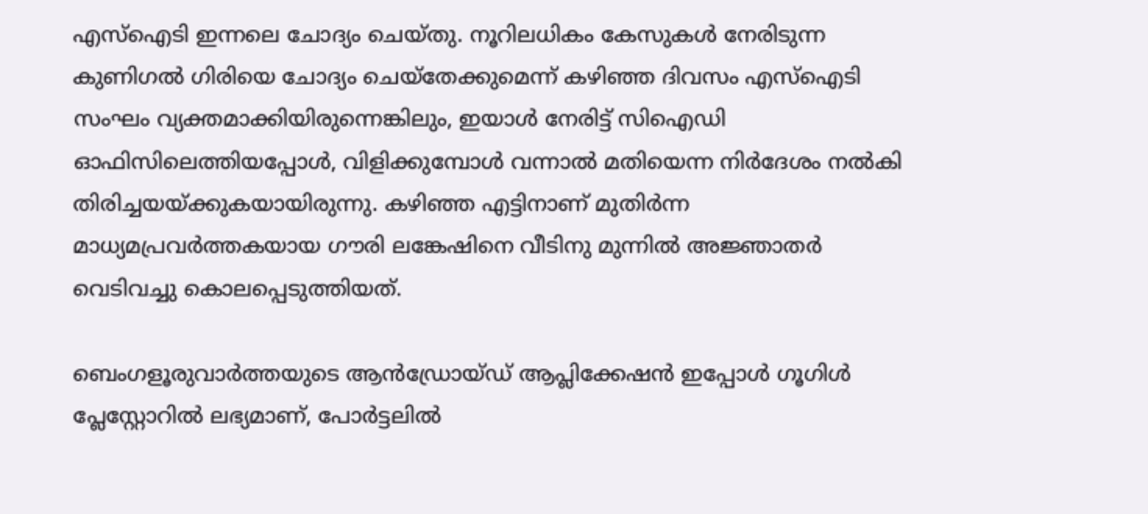എസ്ഐടി ഇന്നലെ ചോദ്യം ചെയ്തു. നൂറിലധികം കേസുകൾ നേരിടുന്ന കുണിഗൽ ഗിരിയെ ചോദ്യം ചെയ്തേക്കുമെന്ന് കഴിഞ്ഞ ദിവസം എസ്ഐടി സംഘം വ്യക്തമാക്കിയിരുന്നെങ്കിലും, ഇയാൾ നേരിട്ട് സിഐഡി ഓഫിസിലെത്തിയപ്പോൾ, വിളിക്കുമ്പോൾ വന്നാൽ മതിയെന്ന നിർദേശം നൽകി തിരിച്ചയയ്ക്കുകയായിരുന്നു. കഴിഞ്ഞ എട്ടിനാണ് മുതിർന്ന മാധ്യമപ്രവർത്തകയായ ഗൗരി ലങ്കേഷിനെ വീടിനു മുന്നിൽ അജ്ഞാതർ വെടിവച്ചു കൊലപ്പെടുത്തിയത്.

ബെംഗളൂരുവാർത്തയുടെ ആൻഡ്രോയ്ഡ് ആപ്ലിക്കേഷൻ ഇപ്പോൾ ഗൂഗിൾ പ്ലേസ്റ്റോറിൽ ലഭ്യമാണ്, പോർട്ടലിൽ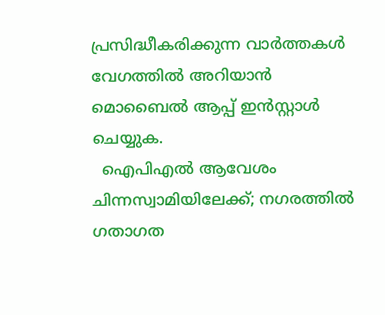പ്രസിദ്ധീകരിക്കുന്ന വാർത്തകൾ വേഗത്തിൽ അറിയാൻ മൊബൈൽ ആപ്പ് ഇൻസ്റ്റാൾ ചെയ്യുക.
  ഐപിഎൽ ആവേശം ചിന്നസ്വാമിയിലേക്ക്; നഗരത്തിൽ ഗതാഗത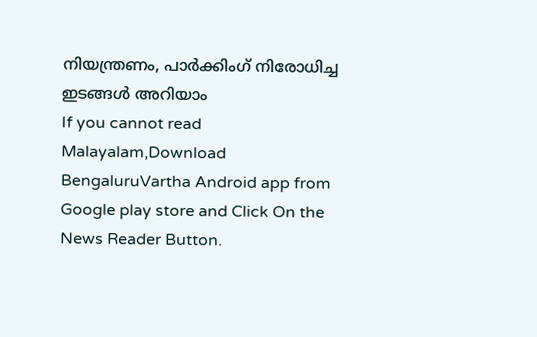നിയന്ത്രണം, പാർക്കിംഗ് നിരോധിച്ച ഇടങ്ങൾ അറിയാം
If you cannot read Malayalam,Download BengaluruVartha Android app from Google play store and Click On the News Reader Button.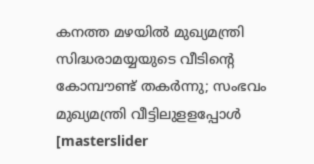കനത്ത മഴയിൽ മുഖ്യമന്ത്രി സിദ്ധരാമയ്യയുടെ വീടിന്റെ കോമ്പൗണ്ട് തകർന്നു; സംഭവം മുഖ്യമന്ത്രി വീട്ടിലുളളപ്പോൾ
[masterslider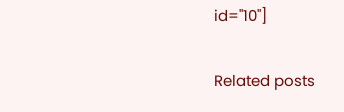id="10"]

Related posts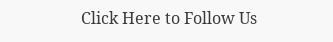Click Here to Follow Us